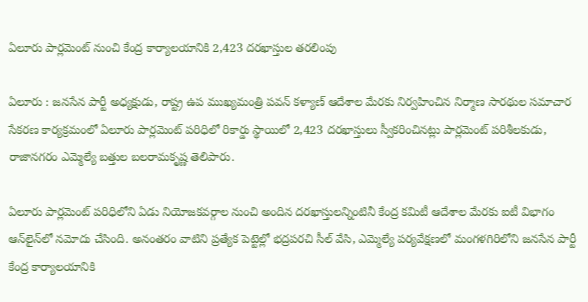ఏలూరు పార్లమెంట్ నుంచి కేంద్ర కార్యాలయానికి 2,423 దరఖాస్తుల తరలింపు

ఏలూరు : జనసేన పార్టీ అధ్యక్షుడు, రాష్ట్ర ఉప ముఖ్యమంత్రి పవన్ కళ్యాణ్ ఆదేశాల మేరకు నిర్వహించిన నిర్మాణ సారథుల సమాచార సేకరణ కార్యక్రమంలో ఏలూరు పార్లమెంట్ పరిధిలో రికార్డు స్థాయిలో 2,423 దరఖాస్తులు స్వీకరించినట్లు పార్లమెంట్ పరిశీలకుడు, రాజానగరం ఎమ్మెల్యే బత్తుల బలరామకృష్ణ తెలిపారు.

ఏలూరు పార్లమెంట్ పరిధిలోని ఏడు నియోజకవర్గాల నుంచి అందిన దరఖాస్తులన్నింటినీ కేంద్ర కమిటీ ఆదేశాల మేరకు ఐటీ విభాగం ఆన్‌లైన్‌లో నమోదు చేసింది. అనంతరం వాటిని ప్రత్యేక పెట్టెల్లో భద్రపరచి సీల్ వేసి, ఎమ్మెల్యే పర్యవేక్షణలో మంగళగిరిలోని జనసేన పార్టీ కేంద్ర కార్యాలయానికి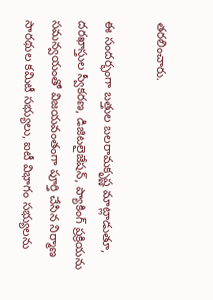తరలించారు.

ఈ సందర్భంగా బత్తుల బలరామకృష్ణ మాట్లాడుతూ, దరఖాస్తుల స్వీకరణ, డిజిటలైజేషన్, ప్యాకింగ్ ప్రక్రియను సమన్వయంతో విజయవంతంగా పూర్తి చేసిన నిర్మాణ సారథుల కమిటీ సభ్యులు, ఐటీ విభాగం సభ్యులను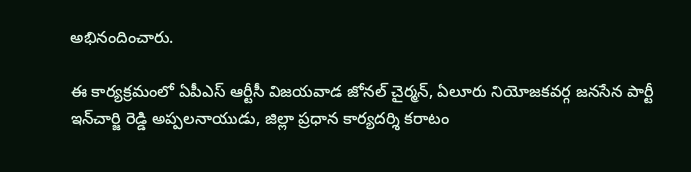అభినందించారు.

ఈ కార్యక్రమంలో ఏపీఎస్ ఆర్టీసీ విజయవాడ జోనల్ చైర్మన్, ఏలూరు నియోజకవర్గ జనసేన పార్టీ ఇన్‌చార్జి రెడ్డి అప్పలనాయుడు, జిల్లా ప్రధాన కార్యదర్శి కరాటం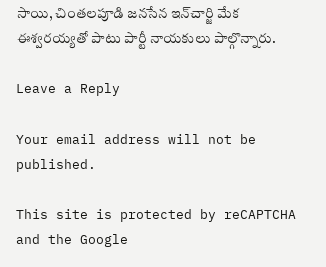సాయి, చింతలపూడి జనసేన ఇన్‌చార్జి మేక ఈశ్వరయ్యతో పాటు పార్టీ నాయకులు పాల్గొన్నారు.

Leave a Reply

Your email address will not be published.

This site is protected by reCAPTCHA and the Google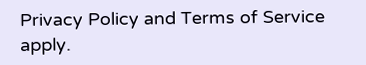Privacy Policy and Terms of Service apply.